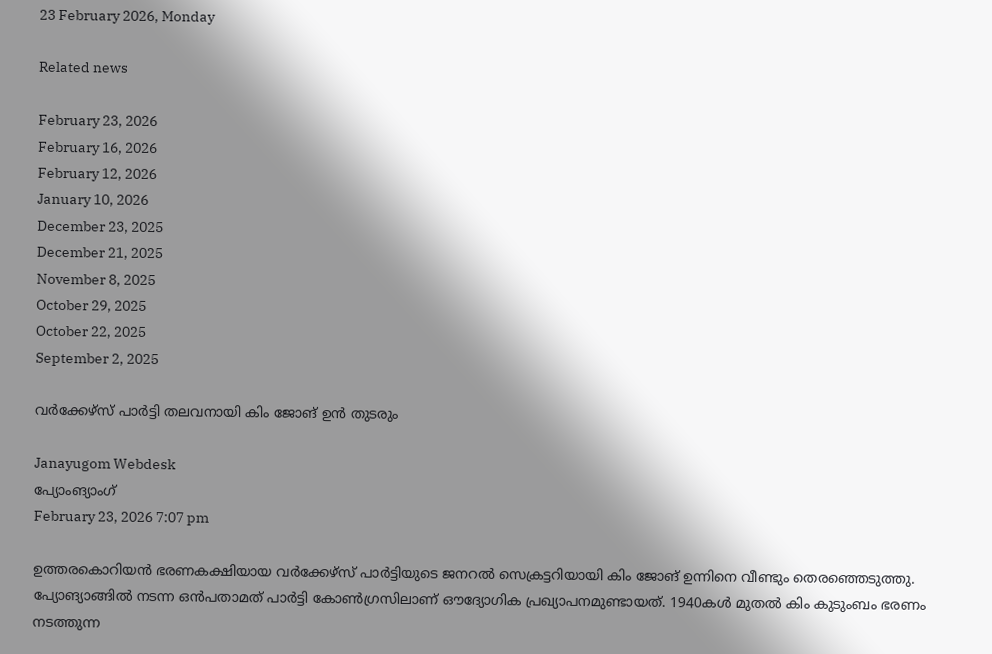23 February 2026, Monday

Related news

February 23, 2026
February 16, 2026
February 12, 2026
January 10, 2026
December 23, 2025
December 21, 2025
November 8, 2025
October 29, 2025
October 22, 2025
September 2, 2025

വർക്കേഴ്സ് പാർട്ടി തലവനായി കിം ജോങ് ഉൻ തുടരും

Janayugom Webdesk
പ്യോംങ്യാംഗ്
February 23, 2026 7:07 pm

ഉത്തരകൊറിയൻ ഭരണകക്ഷിയായ വർക്കേഴ്സ് പാർട്ടിയുടെ ജനറൽ സെക്രട്ടറിയായി കിം ജോങ് ഉന്നിനെ വീണ്ടും തെരഞ്ഞെടുത്തു. പ്യോങ്യാങ്ങിൽ നടന്ന ഒൻപതാമത് പാർട്ടി കോൺഗ്രസിലാണ് ഔദ്യോഗിക പ്രഖ്യാപനമുണ്ടായത്. 1940കൾ മുതൽ കിം കുടുംബം ഭരണം നടത്തുന്ന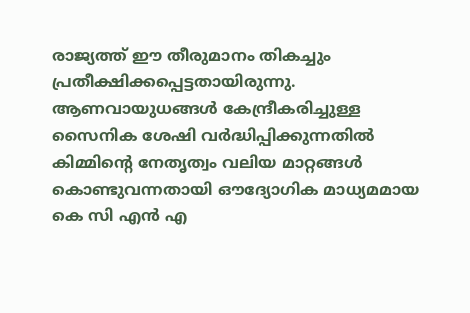രാജ്യത്ത് ഈ തീരുമാനം തികച്ചും പ്രതീക്ഷിക്കപ്പെട്ടതായിരുന്നു. ആണവായുധങ്ങൾ കേന്ദ്രീകരിച്ചുള്ള സൈനിക ശേഷി വർദ്ധിപ്പിക്കുന്നതിൽ കിമ്മിന്റെ നേതൃത്വം വലിയ മാറ്റങ്ങൾ കൊണ്ടുവന്നതായി ഔദ്യോഗിക മാധ്യമമായ കെ സി എൻ എ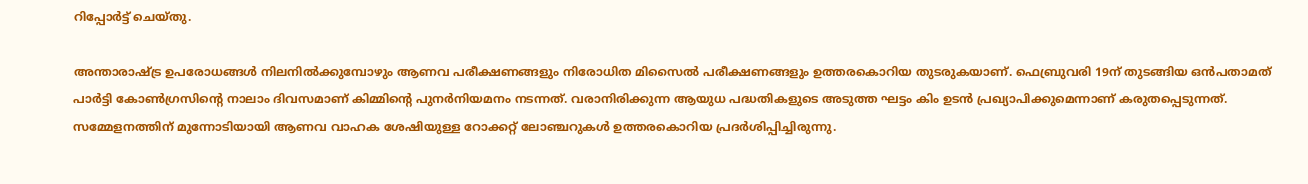റിപ്പോർട്ട് ചെയ്തു.

അന്താരാഷ്ട്ര ഉപരോധങ്ങൾ നിലനിൽക്കുമ്പോഴും ആണവ പരീക്ഷണങ്ങളും നിരോധിത മിസൈൽ പരീക്ഷണങ്ങളും ഉത്തരകൊറിയ തുടരുകയാണ്. ഫെബ്രുവരി 19ന് തുടങ്ങിയ ഒൻപതാമത് പാർട്ടി കോൺഗ്രസിന്റെ നാലാം ദിവസമാണ് കിമ്മിന്റെ പുനർനിയമനം നടന്നത്. വരാനിരിക്കുന്ന ആയുധ പദ്ധതികളുടെ അടുത്ത ഘട്ടം കിം ഉടൻ പ്രഖ്യാപിക്കുമെന്നാണ് കരുതപ്പെടുന്നത്. സമ്മേളനത്തിന് മുന്നോടിയായി ആണവ വാഹക ശേഷിയുള്ള റോക്കറ്റ് ലോഞ്ചറുകൾ ഉത്തരകൊറിയ പ്രദർശിപ്പിച്ചിരുന്നു.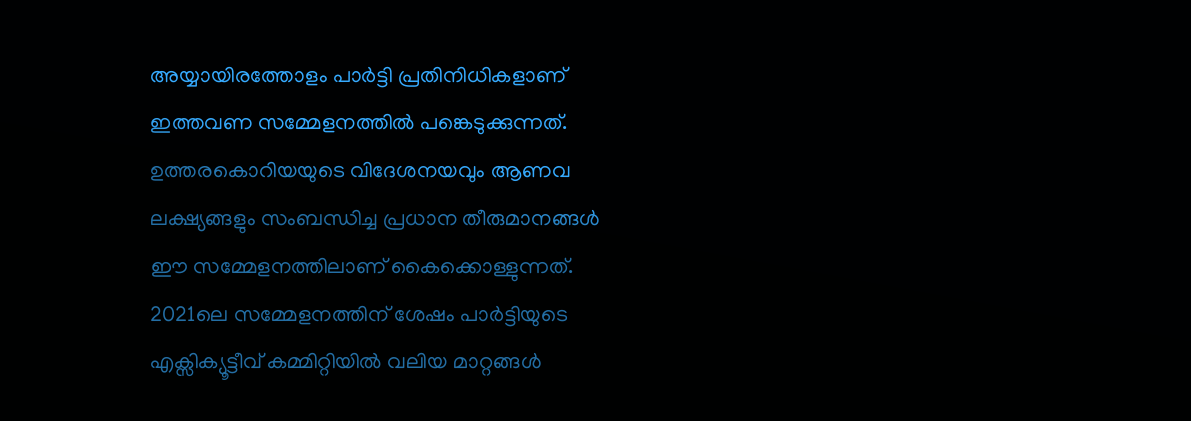അയ്യായിരത്തോളം പാർട്ടി പ്രതിനിധികളാണ് ഇത്തവണ സമ്മേളനത്തിൽ പങ്കെടുക്കുന്നത്. ഉത്തരകൊറിയയുടെ വിദേശനയവും ആണവ ലക്ഷ്യങ്ങളും സംബന്ധിച്ച പ്രധാന തീരുമാനങ്ങൾ ഈ സമ്മേളനത്തിലാണ് കൈക്കൊള്ളുന്നത്. 2021ലെ സമ്മേളനത്തിന് ശേഷം പാർട്ടിയുടെ എക്സിക്യൂട്ടീവ് കമ്മിറ്റിയിൽ വലിയ മാറ്റങ്ങൾ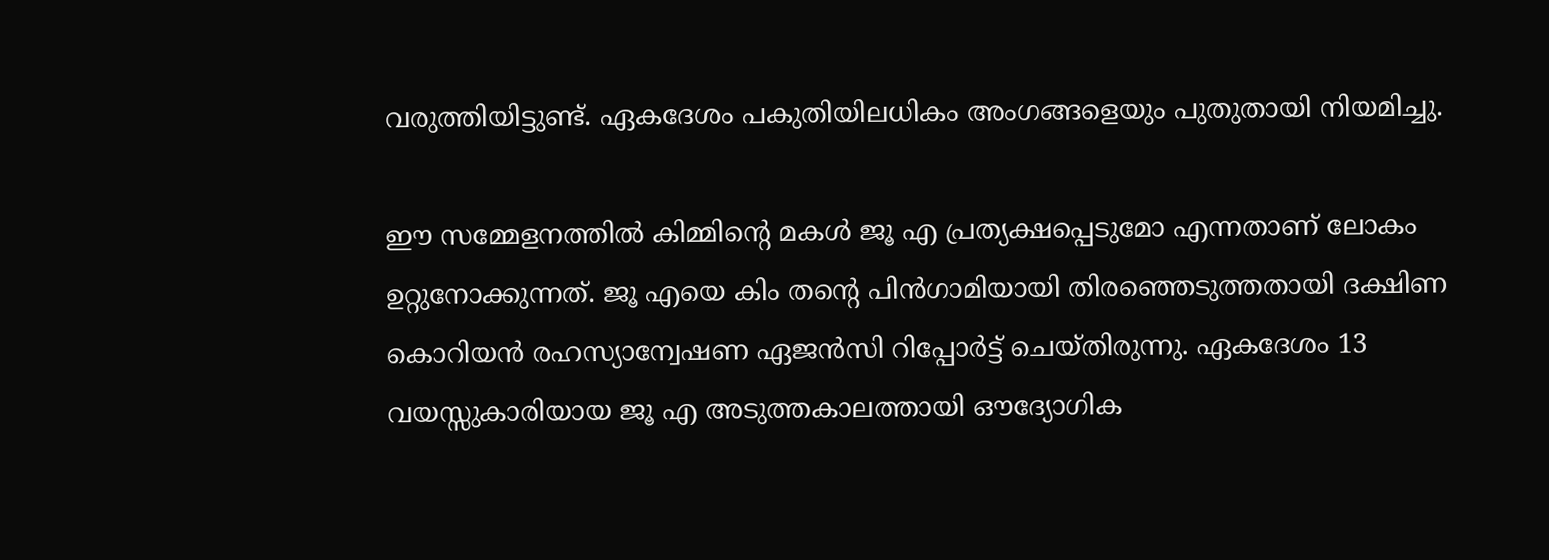വരുത്തിയിട്ടുണ്ട്. ഏകദേശം പകുതിയിലധികം അംഗങ്ങളെയും പുതുതായി നിയമിച്ചു.

ഈ സമ്മേളനത്തിൽ കിമ്മിന്റെ മകൾ ജൂ എ പ്രത്യക്ഷപ്പെടുമോ എന്നതാണ് ലോകം ഉറ്റുനോക്കുന്നത്. ജൂ എയെ കിം തന്റെ പിൻഗാമിയായി തിരഞ്ഞെടുത്തതായി ദക്ഷിണ കൊറിയൻ രഹസ്യാന്വേഷണ ഏജൻസി റിപ്പോർട്ട് ചെയ്തിരുന്നു. ഏകദേശം 13 വയസ്സുകാരിയായ ജൂ എ അടുത്തകാലത്തായി ഔദ്യോഗിക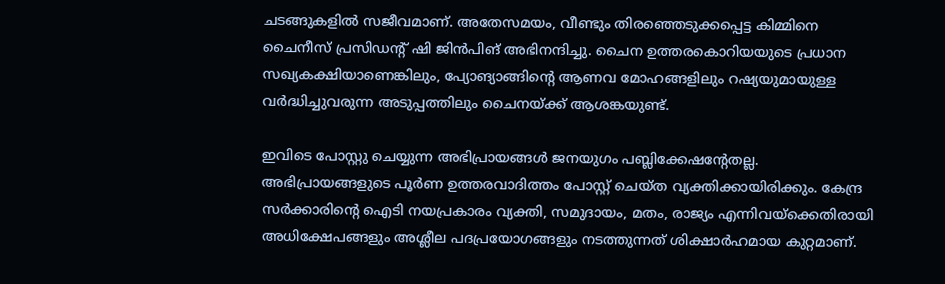ചടങ്ങുകളിൽ സജീവമാണ്. അതേസമയം, വീണ്ടും തിരഞ്ഞെടുക്കപ്പെട്ട കിമ്മിനെ ചൈനീസ് പ്രസിഡന്റ് ഷി ജിൻപിങ് അഭിനന്ദിച്ചു. ചൈന ഉത്തരകൊറിയയുടെ പ്രധാന സഖ്യകക്ഷിയാണെങ്കിലും, പ്യോങ്യാങ്ങിന്റെ ആണവ മോഹങ്ങളിലും റഷ്യയുമായുള്ള വർദ്ധിച്ചുവരുന്ന അടുപ്പത്തിലും ചൈനയ്ക്ക് ആശങ്കയുണ്ട്.

ഇവിടെ പോസ്റ്റു ചെയ്യുന്ന അഭിപ്രായങ്ങള്‍ ജനയുഗം പബ്ലിക്കേഷന്റേതല്ല. അഭിപ്രായങ്ങളുടെ പൂര്‍ണ ഉത്തരവാദിത്തം പോസ്റ്റ് ചെയ്ത വ്യക്തിക്കായിരിക്കും. കേന്ദ്ര സര്‍ക്കാരിന്റെ ഐടി നയപ്രകാരം വ്യക്തി, സമുദായം, മതം, രാജ്യം എന്നിവയ്‌ക്കെതിരായി അധിക്ഷേപങ്ങളും അശ്ലീല പദപ്രയോഗങ്ങളും നടത്തുന്നത് ശിക്ഷാര്‍ഹമായ കുറ്റമാണ്.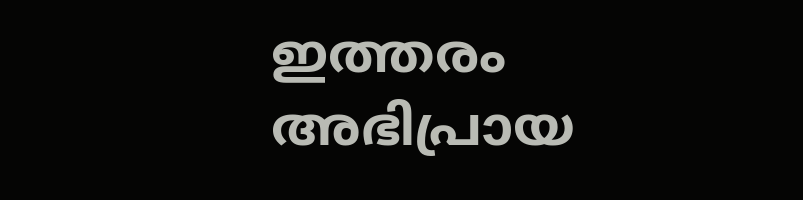ഇത്തരം അഭിപ്രായ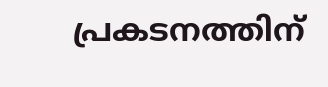പ്രകടനത്തിന്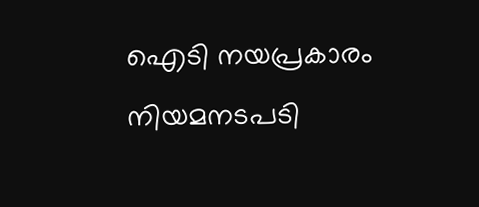ഐടി നയപ്രകാരം നിയമനടപടി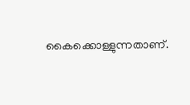കൈക്കൊള്ളുന്നതാണ്.